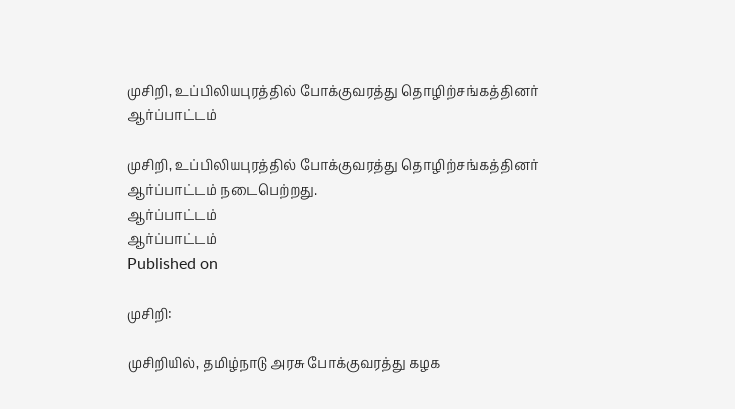முசிறி, உப்பிலியபுரத்தில் போக்குவரத்து தொழிற்சங்கத்தினர் ஆர்ப்பாட்டம்

முசிறி, உப்பிலியபுரத்தில் போக்குவரத்து தொழிற்சங்கத்தினர் ஆர்ப்பாட்டம் நடைபெற்றது.
ஆர்ப்பாட்டம்
ஆர்ப்பாட்டம்
Published on

முசிறி:

முசிறியில், தமிழ்நாடு அரசு போக்குவரத்து கழக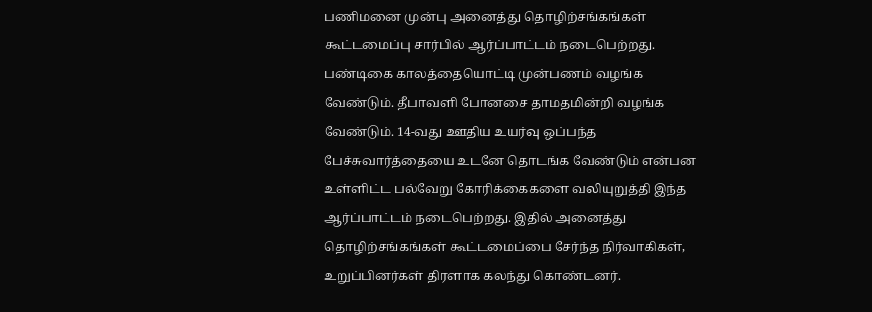பணிமனை முன்பு அனைத்து தொழிற்சங்கங்கள் கூட்டமைப்பு சார்பில் ஆர்ப்பாட்டம் நடைபெற்றது. பண்டிகை காலத்தையொட்டி முன்பணம் வழங்க வேண்டும். தீபாவளி போனசை தாமதமின்றி வழங்க வேண்டும். 14-வது ஊதிய உயர்வு ஒப்பந்த பேச்சுவார்த்தையை உடனே தொடங்க வேண்டும் என்பன உள்ளிட்ட பல்வேறு கோரிக்கைகளை வலியுறுத்தி இந்த ஆர்ப்பாட்டம் நடைபெற்றது. இதில் அனைத்து தொழிற்சங்கங்கள் கூட்டமைப்பை சேர்ந்த நிர்வாகிகள், உறுப்பினர்கள் திரளாக கலந்து கொண்டனர்.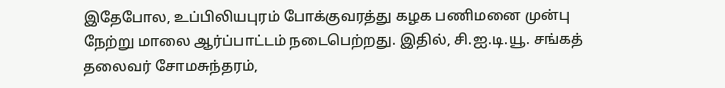இதேபோல, உப்பிலியபுரம் போக்குவரத்து கழக பணிமனை முன்பு நேற்று மாலை ஆர்ப்பாட்டம் நடைபெற்றது. இதில், சி.ஐ.டி.யூ. சங்கத் தலைவர் சோமசுந்தரம்,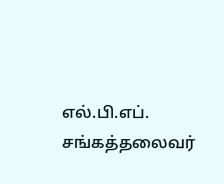எல்.பி.எப். சங்கத்தலைவர்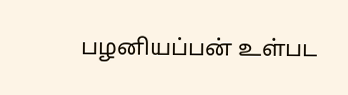பழனியப்பன் உள்பட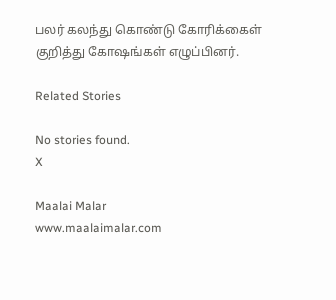பலர் கலந்து கொண்டு கோரிக்கைள் குறித்து கோஷங்கள் எழுப்பினர்.

Related Stories

No stories found.
X

Maalai Malar
www.maalaimalar.com